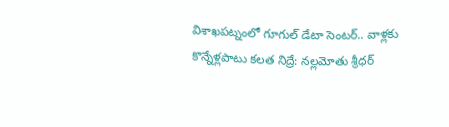విశాఖపట్నంలో గూగుల్ డేటా సెంటర్.. వాళ్లకు కొన్నేళ్లపాటు కలత నిద్రే: నల్లమోతు శ్రీధర్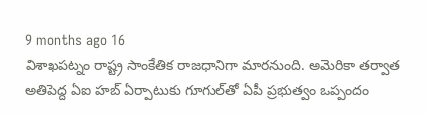9 months ago 16
విశాఖపట్నం రాష్ట్ర సాంకేతిక రాజధానిగా మారనుంది. అమెరికా తర్వాత అతిపెద్ద ఏఐ హబ్‌ ఏర్పాటుకు గూగుల్‌తో ఏపీ ప్రభుత్వం ఒప్పందం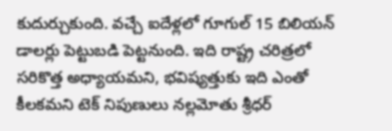కుదుర్చుకుంది. వచ్చే ఐదేళ్లలో గూగుల్ 15 బిలియన్ డాలర్లు పెట్టుబడి పెట్టనుంది. ఇది రాష్ట్ర చరిత్రలో సరికొత్త అధ్యాయమని, భవిష్యత్తుకు ఇది ఎంతో కీలకమని టెక్ నిపుణులు నల్లమోతు శ్రీధర్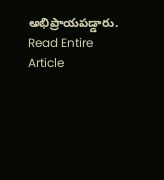అభిప్రాయపడ్డారు.
Read Entire Article